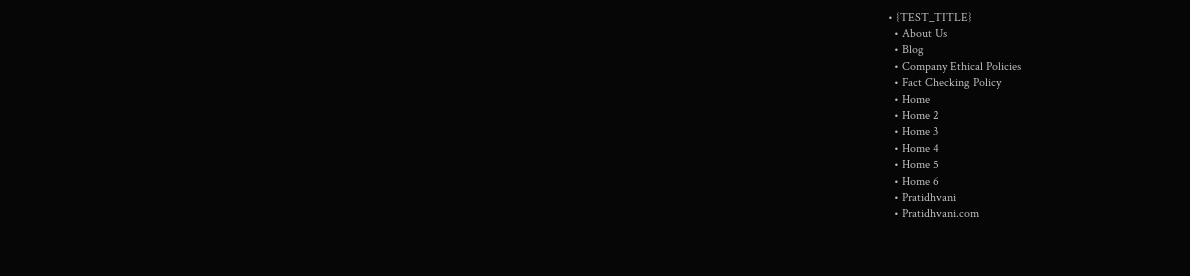• {TEST_TITLE}
  • About Us
  • Blog
  • Company Ethical Policies
  • Fact Checking Policy
  • Home
  • Home 2
  • Home 3
  • Home 4
  • Home 5
  • Home 6
  • Pratidhvani
  • Pratidhvani.com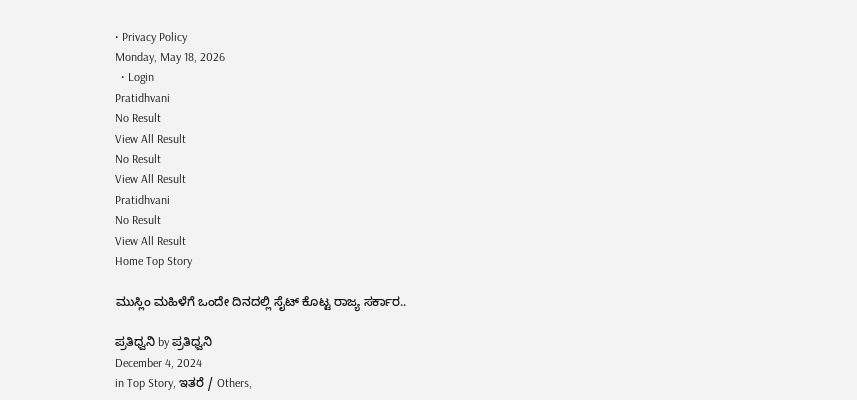• Privacy Policy
Monday, May 18, 2026
  • Login
Pratidhvani
No Result
View All Result
No Result
View All Result
Pratidhvani
No Result
View All Result
Home Top Story

ಮುಸ್ಲಿಂ ಮಹಿಳೆಗೆ ಒಂದೇ ದಿನದಲ್ಲಿ ಸೈಟ್‌ ಕೊಟ್ಟ ರಾಜ್ಯ ಸರ್ಕಾರ..

ಪ್ರತಿಧ್ವನಿ by ಪ್ರತಿಧ್ವನಿ
December 4, 2024
in Top Story, ಇತರೆ / Others,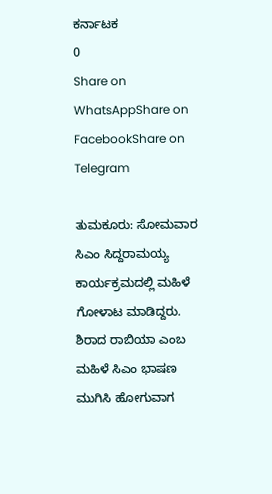ಕರ್ನಾಟಕ
0
Share on WhatsAppShare on FacebookShare on Telegram

ತುಮಕೂರು: ಸೋಮವಾರ ಸಿಎಂ ಸಿದ್ದರಾಮಯ್ಯ ಕಾರ್ಯಕ್ರಮದಲ್ಲಿ‌ ಮಹಿಳೆ ಗೋಳಾಟ ಮಾಡಿದ್ದರು. ಶಿರಾದ ರಾಬಿಯಾ ಎಂಬ ಮಹಿಳೆ ಸಿಎಂ ಭಾಷಣ ಮುಗಿಸಿ ಹೋಗುವಾಗ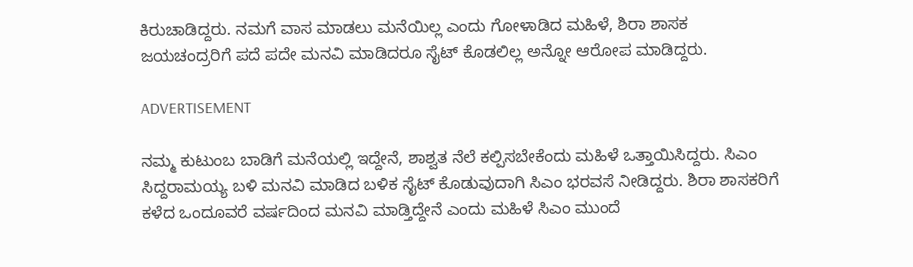ಕಿರುಚಾಡಿದ್ದರು. ನಮಗೆ ವಾಸ ಮಾಡಲು ಮನೆಯಿಲ್ಲ ಎಂದು ಗೋಳಾಡಿದ ಮಹಿಳೆ, ಶಿರಾ ಶಾಸಕ ಜಯಚಂದ್ರರಿಗೆ ಪದೆ ಪದೇ ಮನವಿ ಮಾಡಿದರೂ ಸೈಟ್‌ ಕೊಡಲಿಲ್ಲ ಅನ್ನೋ ಆರೋಪ ಮಾಡಿದ್ದರು.

ADVERTISEMENT

ನಮ್ಮ ಕುಟುಂಬ ಬಾಡಿಗೆ‌ ಮನೆಯಲ್ಲಿ ಇದ್ದೇನೆ, ಶಾಶ್ವತ ನೆಲೆ ಕಲ್ಪಿಸಬೇಕೆಂದು ಮಹಿಳೆ ಒತ್ತಾಯಿಸಿದ್ದರು. ಸಿಎಂ ಸಿದ್ದರಾಮಯ್ಯ ಬಳಿ‌ ಮನವಿ‌ ಮಾಡಿದ ಬಳಿಕ ಸೈಟ್‌ ಕೊಡುವುದಾಗಿ ಸಿಎಂ ಭರವಸೆ ನೀಡಿದ್ದರು. ಶಿರಾ ಶಾಸಕರಿಗೆ ಕಳೆದ ಒಂದೂವರೆ ವರ್ಷದಿಂದ ಮನವಿ ಮಾಡ್ತಿದ್ದೇನೆ ಎಂದು ಮಹಿಳೆ ಸಿಎಂ ಮುಂದೆ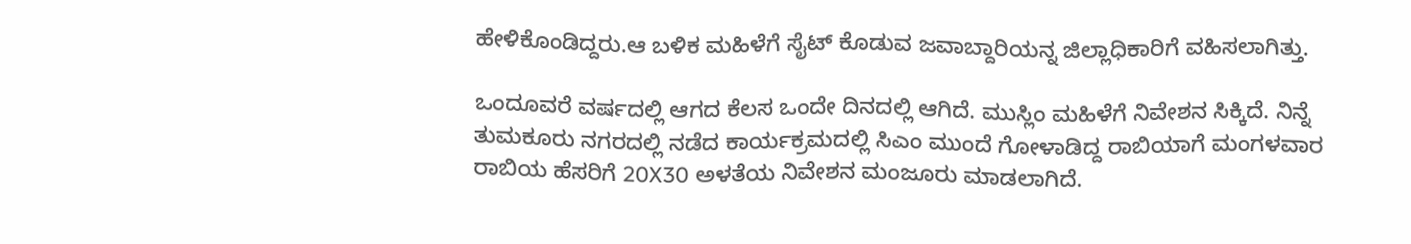ಹೇಳಿಕೊಂಡಿದ್ದರು.ಆ ಬಳಿಕ ಮಹಿಳೆಗೆ ಸೈಟ್‌ ಕೊಡುವ ಜವಾಬ್ದಾರಿಯನ್ನ ಜಿಲ್ಲಾಧಿಕಾರಿಗೆ ವಹಿಸಲಾಗಿತ್ತು.

ಒಂದೂವರೆ ವರ್ಷದಲ್ಲಿ ಆಗದ ಕೆಲಸ ಒಂದೇ ದಿನದಲ್ಲಿ ಆಗಿದೆ. ಮುಸ್ಲಿಂ ಮಹಿಳೆಗೆ ನಿವೇಶನ ಸಿಕ್ಕಿದೆ. ನಿನ್ನೆ ತುಮಕೂರು ನಗರದಲ್ಲಿ ನಡೆದ ಕಾರ್ಯಕ್ರಮದಲ್ಲಿ ಸಿಎಂ ಮುಂದೆ ಗೋಳಾಡಿದ್ದ ರಾಬಿಯಾಗೆ ಮಂಗಳವಾರ ರಾಬಿಯ ಹೆಸರಿಗೆ 20X30 ಅಳತೆಯ ನಿವೇಶನ ಮಂಜೂರು ಮಾಡಲಾಗಿದೆ.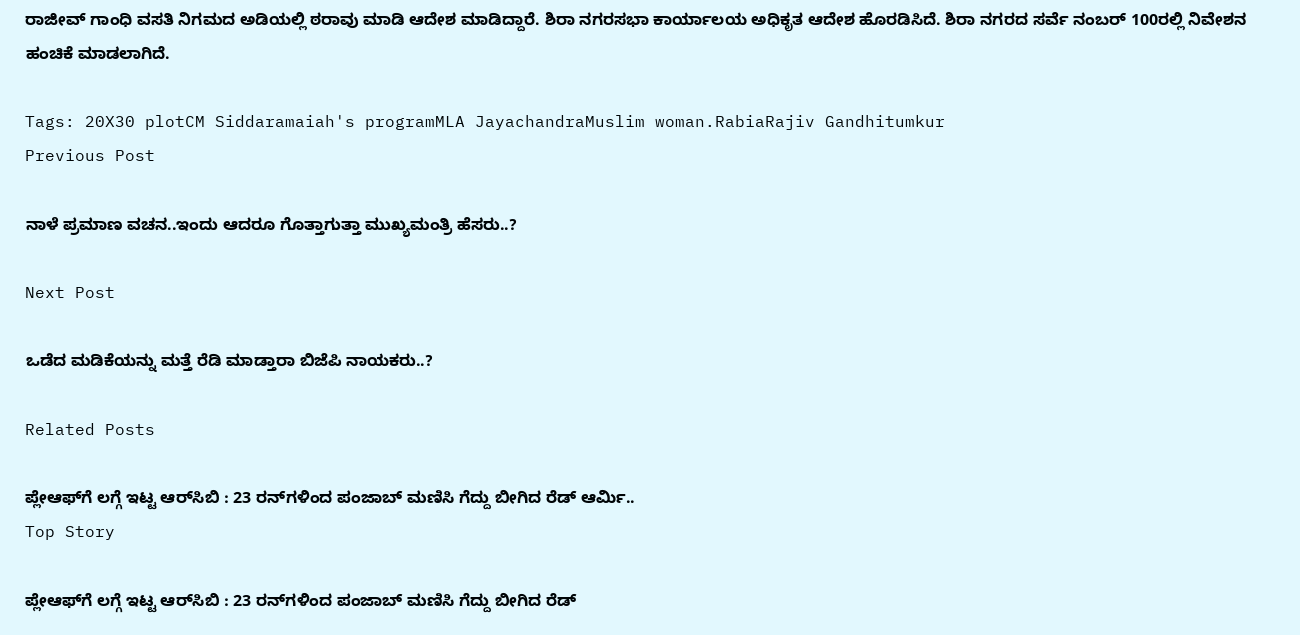ರಾಜೀವ್ ಗಾಂಧಿ ವಸತಿ ನಿಗಮದ ಅಡಿಯಲ್ಲಿ ಠರಾವು ಮಾಡಿ ಆದೇಶ ಮಾಡಿದ್ದಾರೆ. ಶಿರಾ ನಗರಸಭಾ ಕಾರ್ಯಾಲಯ ಅಧಿಕೃತ ಆದೇಶ ಹೊರಡಿಸಿದೆ. ಶಿರಾ ನಗರದ ಸರ್ವೆ ನಂಬರ್ 100ರಲ್ಲಿ ನಿವೇಶನ ಹಂಚಿಕೆ ಮಾಡಲಾಗಿದೆ.

Tags: 20X30 plotCM Siddaramaiah's programMLA JayachandraMuslim woman.RabiaRajiv Gandhitumkur
Previous Post

ನಾಳೆ ಪ್ರಮಾಣ ವಚನ..ಇಂದು ಆದರೂ ಗೊತ್ತಾಗುತ್ತಾ ಮುಖ್ಯಮಂತ್ರಿ ಹೆಸರು..?

Next Post

ಒಡೆದ ಮಡಿಕೆಯನ್ನು ಮತ್ತೆ ರೆಡಿ ಮಾಡ್ತಾರಾ ಬಿಜೆಪಿ ನಾಯಕರು..?

Related Posts

ಪ್ಲೇಆಫ್‌ಗೆ ಲಗ್ಗೆ ಇಟ್ಟ ಆರ್‌ಸಿಬಿ : 23 ರನ್‌ಗಳಿಂದ ಪಂಜಾಬ್‌ ಮಣಿಸಿ ಗೆದ್ದು ಬೀಗಿದ ರೆಡ್‌ ಆರ್ಮಿ..
Top Story

ಪ್ಲೇಆಫ್‌ಗೆ ಲಗ್ಗೆ ಇಟ್ಟ ಆರ್‌ಸಿಬಿ : 23 ರನ್‌ಗಳಿಂದ ಪಂಜಾಬ್‌ ಮಣಿಸಿ ಗೆದ್ದು ಬೀಗಿದ ರೆಡ್‌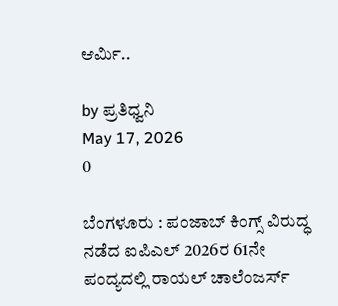ಆರ್ಮಿ..

by ಪ್ರತಿಧ್ವನಿ
May 17, 2026
0

ಬೆಂಗಳೂರು : ಪಂಜಾಬ್ ಕಿಂಗ್ಸ್ ವಿರುದ್ಧ ನಡೆದ ಐಪಿಎಲ್ 2026ರ 61ನೇ ಪಂದ್ಯದಲ್ಲಿ ರಾಯಲ್ ಚಾಲೆಂಜರ್ಸ್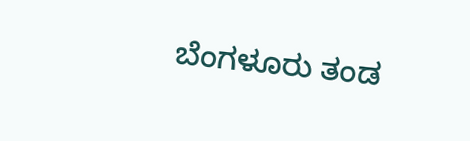ಬೆಂಗಳೂರು ತಂಡ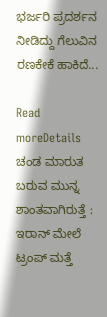ಭರ್ಜರಿ ಪ್ರದರ್ಶನ ನೀಡಿದ್ದು ಗೆಲುವಿನ ರಣಕೇಕೆ ಹಾಕಿದೆ...

Read moreDetails
ಚಂಡ ಮಾರುತ ಬರುವ ಮುನ್ನ ಶಾಂತವಾಗಿರುತ್ತೆ : ಇರಾನ್‌ ಮೇಲೆ ಟ್ರಂಪ್ ಮತ್ತೆ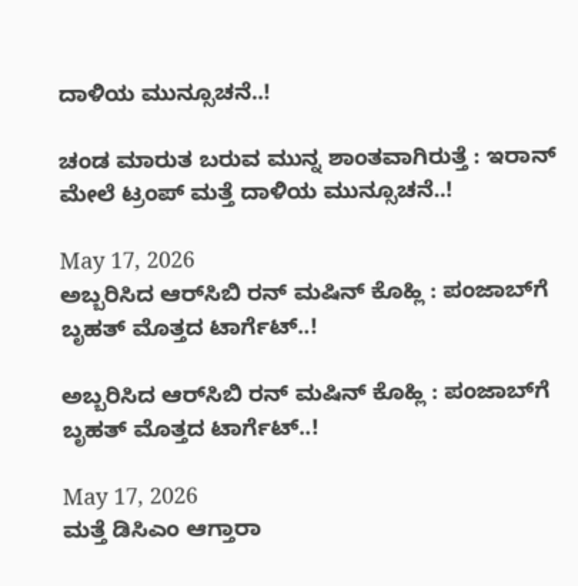ದಾಳಿಯ ಮುನ್ಸೂಚನೆ..!

ಚಂಡ ಮಾರುತ ಬರುವ ಮುನ್ನ ಶಾಂತವಾಗಿರುತ್ತೆ : ಇರಾನ್‌ ಮೇಲೆ ಟ್ರಂಪ್ ಮತ್ತೆ ದಾಳಿಯ ಮುನ್ಸೂಚನೆ..!

May 17, 2026
ಅಬ್ಬರಿಸಿದ ಆರ್‌ಸಿಬಿ ರನ್‌ ಮಷಿನ್‌ ಕೊಹ್ಲಿ : ಪಂಜಾಬ್‌ಗೆ ಬೃಹತ್‌ ಮೊತ್ತದ ಟಾರ್ಗೆಟ್‌..!

ಅಬ್ಬರಿಸಿದ ಆರ್‌ಸಿಬಿ ರನ್‌ ಮಷಿನ್‌ ಕೊಹ್ಲಿ : ಪಂಜಾಬ್‌ಗೆ ಬೃಹತ್‌ ಮೊತ್ತದ ಟಾರ್ಗೆಟ್‌..!

May 17, 2026
ಮತ್ತೆ ಡಿಸಿಎಂ ಆಗ್ತಾರಾ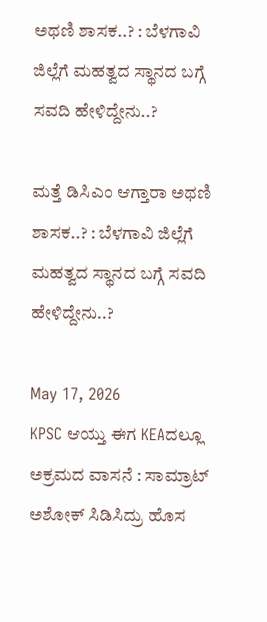ಅಥಣಿ ಶಾಸಕ..? : ಬೆಳಗಾವಿ ಜಿಲ್ಲೆಗೆ ಮಹತ್ವದ ಸ್ಥಾನದ ಬಗ್ಗೆ ಸವದಿ ಹೇಳಿದ್ದೇನು..?

ಮತ್ತೆ ಡಿಸಿಎಂ ಆಗ್ತಾರಾ ಅಥಣಿ ಶಾಸಕ..? : ಬೆಳಗಾವಿ ಜಿಲ್ಲೆಗೆ ಮಹತ್ವದ ಸ್ಥಾನದ ಬಗ್ಗೆ ಸವದಿ ಹೇಳಿದ್ದೇನು..?

May 17, 2026
KPSC ಆಯ್ತು ಈಗ KEAದಲ್ಲೂ ಅಕ್ರಮದ ವಾಸನೆ : ಸಾಮ್ರಾಟ್‌ ಅಶೋಕ್‌ ಸಿಡಿಸಿದ್ರು ಹೊಸ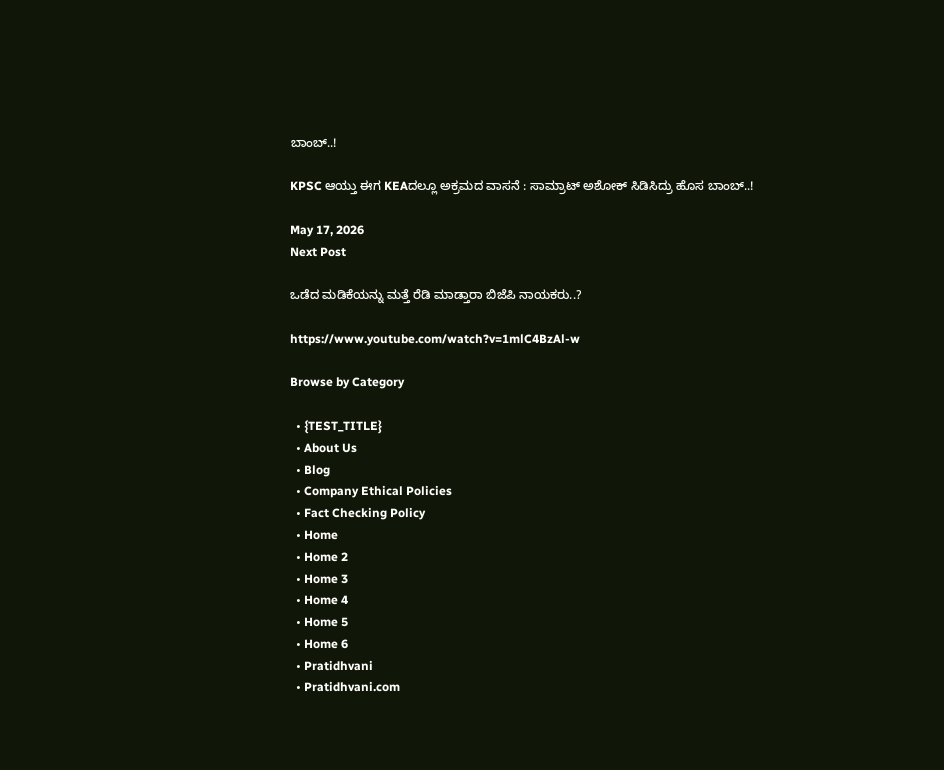ಬಾಂಬ್‌..!

KPSC ಆಯ್ತು ಈಗ KEAದಲ್ಲೂ ಅಕ್ರಮದ ವಾಸನೆ : ಸಾಮ್ರಾಟ್‌ ಅಶೋಕ್‌ ಸಿಡಿಸಿದ್ರು ಹೊಸ ಬಾಂಬ್‌..!

May 17, 2026
Next Post

ಒಡೆದ ಮಡಿಕೆಯನ್ನು ಮತ್ತೆ ರೆಡಿ ಮಾಡ್ತಾರಾ ಬಿಜೆಪಿ ನಾಯಕರು..?

https://www.youtube.com/watch?v=1mlC4BzAl-w

Browse by Category

  • {TEST_TITLE}
  • About Us
  • Blog
  • Company Ethical Policies
  • Fact Checking Policy
  • Home
  • Home 2
  • Home 3
  • Home 4
  • Home 5
  • Home 6
  • Pratidhvani
  • Pratidhvani.com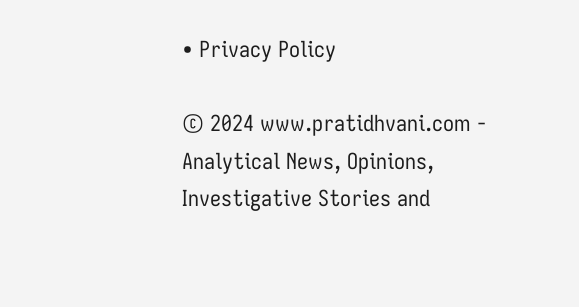• Privacy Policy

© 2024 www.pratidhvani.com - Analytical News, Opinions, Investigative Stories and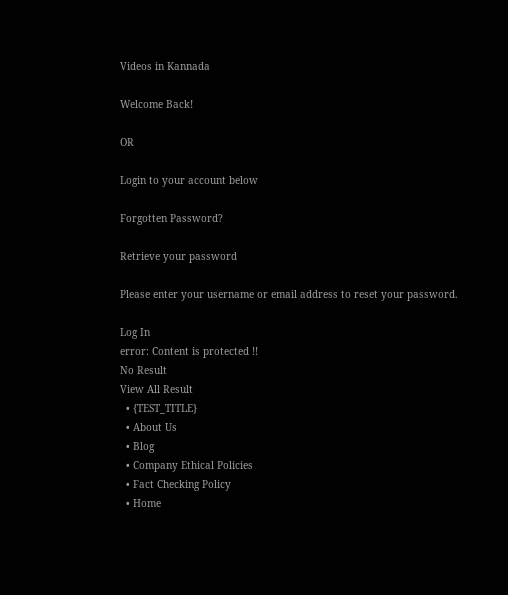Videos in Kannada

Welcome Back!

OR

Login to your account below

Forgotten Password?

Retrieve your password

Please enter your username or email address to reset your password.

Log In
error: Content is protected !!
No Result
View All Result
  • {TEST_TITLE}
  • About Us
  • Blog
  • Company Ethical Policies
  • Fact Checking Policy
  • Home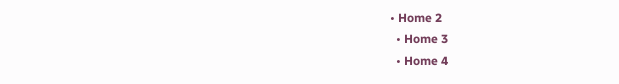• Home 2
  • Home 3
  • Home 4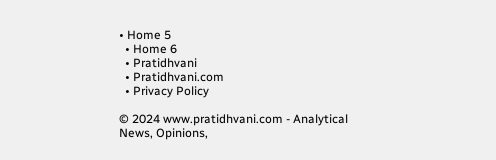• Home 5
  • Home 6
  • Pratidhvani
  • Pratidhvani.com
  • Privacy Policy

© 2024 www.pratidhvani.com - Analytical News, Opinions,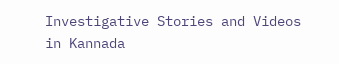Investigative Stories and Videos in Kannada